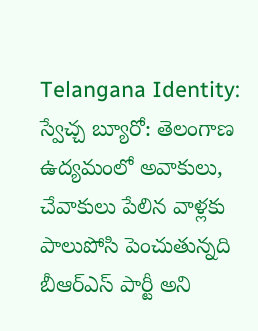Telangana Identity: స్వేచ్చ బ్యూరో: తెలంగాణ ఉద్యమంలో అవాకులు, చేవాకులు పేలిన వాళ్లకు పాలుపోసి పెంచుతున్నది బీఆర్ఎస్ పార్టీ అని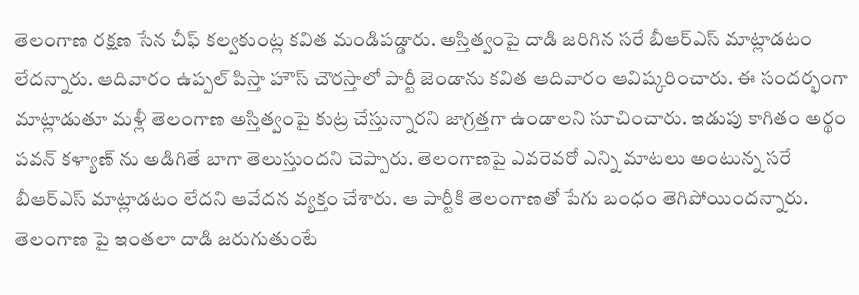తెలంగాణ రక్షణ సేన చీఫ్ కల్వకుంట్ల కవిత మండిపడ్డారు. అస్తిత్వంపై దాడి జరిగిన సరే బీఆర్ఎస్ మాట్లాడటం లేదన్నారు. ఆదివారం ఉప్పల్ పిస్తా హౌస్ చౌరస్తాలో పార్టీ జెండాను కవిత ఆదివారం ఆవిష్కరించారు. ఈ సందర్భంగా మాట్లాడుతూ మళ్లీ తెలంగాణ అస్తిత్వంపై కుట్ర చేస్తున్నారని జాగ్రత్తగా ఉండాలని సూచించారు. ఇడుపు కాగితం అర్థం పవన్ కళ్యాణ్ ను అడిగితే బాగా తెలుస్తుందని చెప్పారు. తెలంగాణపై ఎవరెవరో ఎన్ని మాటలు అంటున్న సరే బీఆర్ఎస్ మాట్లాడటం లేదని ఆవేదన వ్యక్తం చేశారు. ఆ పార్టీకి తెలంగాణతో పేగు బంధం తెగిపోయిందన్నారు.
తెలంగాణ పై ఇంతలా దాడి జరుగుతుంటే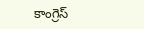కాంగ్రెస్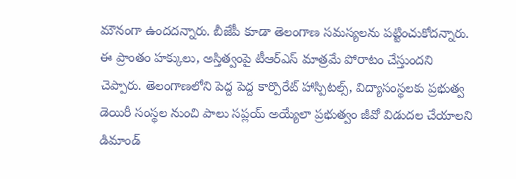మౌనంగా ఉందదన్నారు. బీజేపీ కూడా తెలంగాణ సమస్యలను పట్టించుకోదన్నారు. ఈ ప్రాంతం హక్కులు, అస్తిత్వంపై టీఆర్ఎస్ మాత్రమే పోరాటం చేస్తుందని చెప్పారు. తెలంగాణలోని పెద్ద పెద్ద కార్పొరేట్ హాస్పిటల్స్, విద్యాసంస్థలకు ప్రభుత్వ డెయిరీ సంస్థల నుంచి పాలు సప్లయ్ అయ్యేలా ప్రభుత్వం జీవో విడుదల చేయాలని డిమాండ్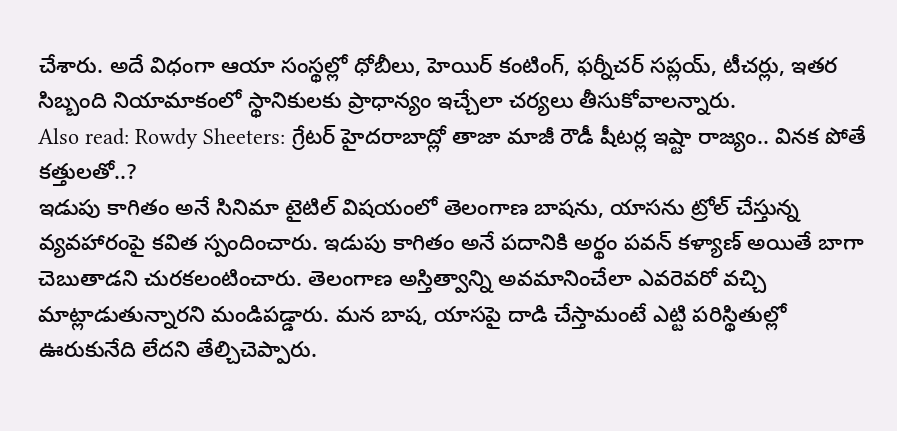చేశారు. అదే విధంగా ఆయా సంస్థల్లో ధోబీలు, హెయిర్ కంటింగ్, ఫర్నీచర్ సప్లయ్, టీచర్లు, ఇతర సిబ్బంది నియామాకంలో స్థానికులకు ప్రాధాన్యం ఇచ్చేలా చర్యలు తీసుకోవాలన్నారు.
Also read: Rowdy Sheeters: గ్రేటర్ హైదరాబాద్లో తాజా మాజీ రౌడీ షీటర్ల ఇష్టా రాజ్యం.. వినక పోతే కత్తులతో..?
ఇడుపు కాగితం అనే సినిమా టైటిల్ విషయంలో తెలంగాణ బాషను, యాసను ట్రోల్ చేస్తున్న వ్యవహారంపై కవిత స్పందించారు. ఇడుపు కాగితం అనే పదానికి అర్థం పవన్ కళ్యాణ్ అయితే బాగా చెబుతాడని చురకలంటించారు. తెలంగాణ అస్తిత్వాన్ని అవమానించేలా ఎవరెవరో వచ్చి మాట్లాడుతున్నారని మండిపడ్డారు. మన బాష, యాసపై దాడి చేస్తామంటే ఎట్టి పరిస్థితుల్లో ఊరుకునేది లేదని తేల్చిచెప్పారు.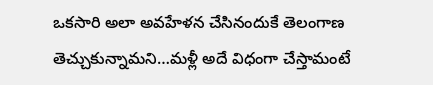ఒకసారి అలా అవహేళన చేసినందుకే తెలంగాణ తెచ్చుకున్నామని…మళ్లీ అదే విధంగా చేస్తామంటే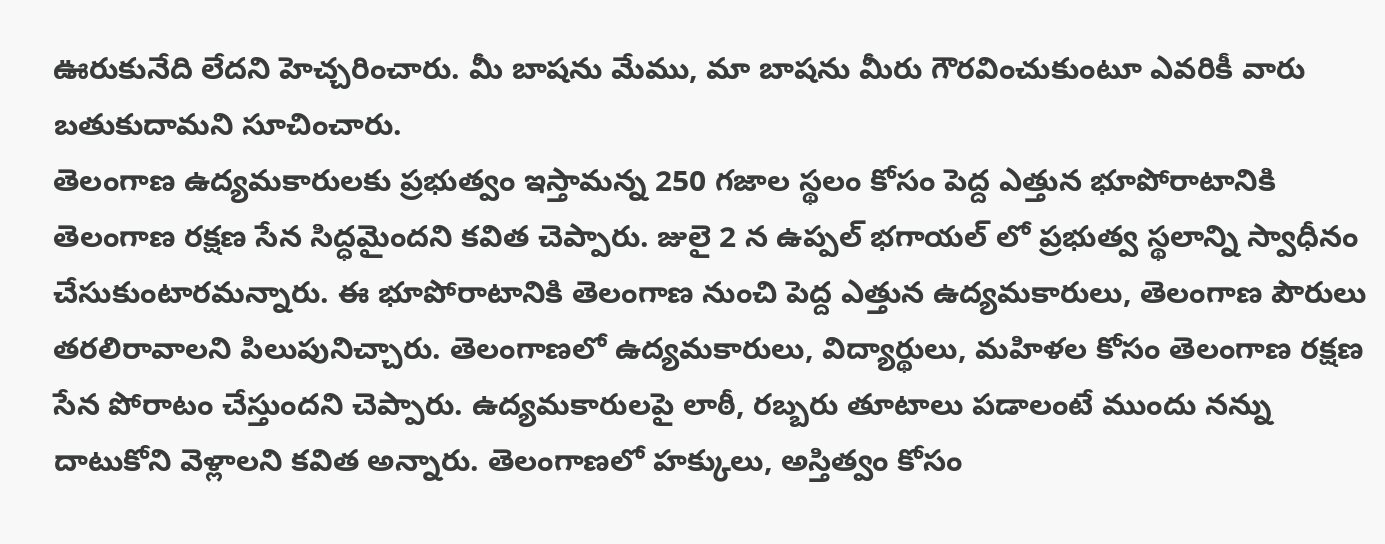ఊరుకునేది లేదని హెచ్చరించారు. మీ బాషను మేము, మా బాషను మీరు గౌరవించుకుంటూ ఎవరికీ వారు బతుకుదామని సూచించారు.
తెలంగాణ ఉద్యమకారులకు ప్రభుత్వం ఇస్తామన్న 250 గజాల స్థలం కోసం పెద్ద ఎత్తున భూపోరాటానికి తెలంగాణ రక్షణ సేన సిద్ధమైందని కవిత చెప్పారు. జులై 2 న ఉప్పల్ భగాయల్ లో ప్రభుత్వ స్థలాన్ని స్వాధీనం చేసుకుంటారమన్నారు. ఈ భూపోరాటానికి తెలంగాణ నుంచి పెద్ద ఎత్తున ఉద్యమకారులు, తెలంగాణ పౌరులు తరలిరావాలని పిలుపునిచ్చారు. తెలంగాణలో ఉద్యమకారులు, విద్యార్థులు, మహిళల కోసం తెలంగాణ రక్షణ సేన పోరాటం చేస్తుందని చెప్పారు. ఉద్యమకారులపై లాఠీ, రబ్బరు తూటాలు పడాలంటే ముందు నన్ను దాటుకోని వెళ్లాలని కవిత అన్నారు. తెలంగాణలో హక్కులు, అస్తిత్వం కోసం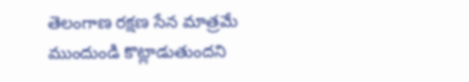తెలంగాణ రక్షణ సేన మాత్రమే ముందుండి కొట్లాడుతుందని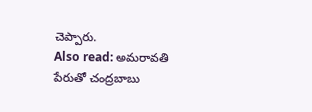చెప్పారు.
Also read: అమరావతి పేరుతో చంద్రబాబు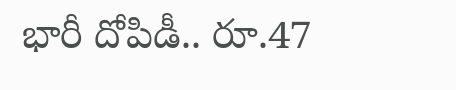భారీ దోపిడీ.. రూ.47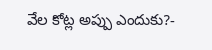వేల కోట్ల అప్పు ఎందుకు?-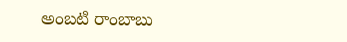అంబటి రాంబాబు